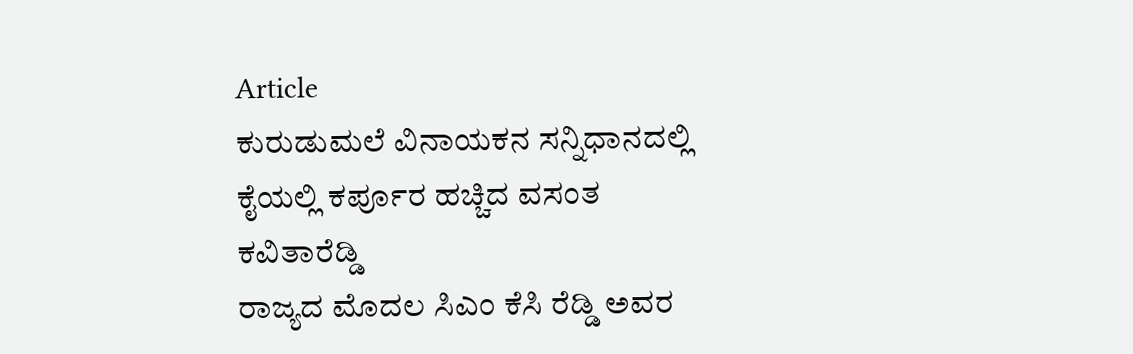Article
ಕುರುಡುಮಲೆ ವಿನಾಯಕನ ಸನ್ನಿಧಾನದಲ್ಲಿ ಕೈಯಲ್ಲಿ ಕರ್ಪೂರ ಹಚ್ಚಿದ ವಸಂತ ಕವಿತಾರೆಡ್ಡಿ
ರಾಜ್ಯದ ಮೊದಲ ಸಿಎಂ ಕೆಸಿ ರೆಡ್ಡಿ ಅವರ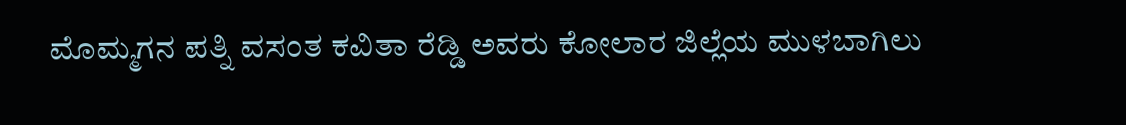ಮೊಮ್ಮಗನ ಪತ್ನಿ ವಸಂತ ಕವಿತಾ ರೆಡ್ಡಿ ಅವರು ಕೋಲಾರ ಜಿಲ್ಲೆಯ ಮುಳಬಾಗಿಲು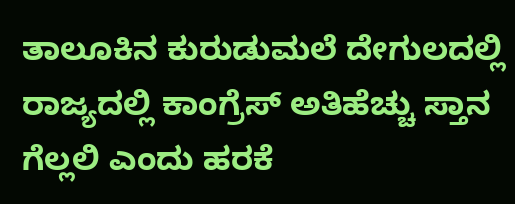ತಾಲೂಕಿನ ಕುರುಡುಮಲೆ ದೇಗುಲದಲ್ಲಿ ರಾಜ್ಯದಲ್ಲಿ ಕಾಂಗ್ರೆಸ್ ಅತಿಹೆಚ್ಚು ಸ್ತಾನ ಗೆಲ್ಲಲಿ ಎಂದು ಹರಕೆ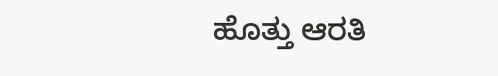ಹೊತ್ತು ಆರತಿ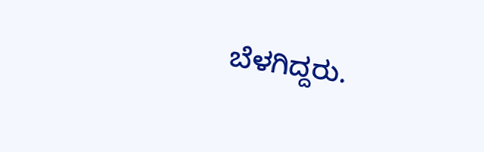ಬೆಳಗಿದ್ದರು.